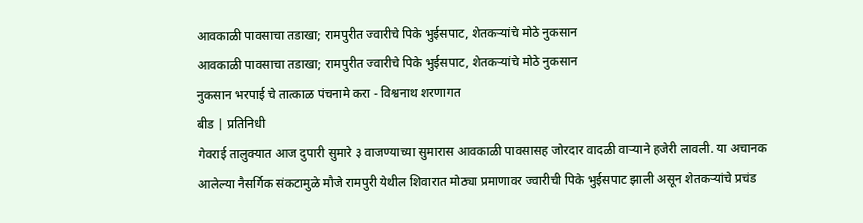आवकाळी पावसाचा तडाखा; रामपुरीत ज्वारीचे पिके भुईसपाट, शेतकऱ्यांचे मोठे नुकसान
आवकाळी पावसाचा तडाखा; रामपुरीत ज्वारीचे पिके भुईसपाट, शेतकऱ्यांचे मोठे नुकसान
नुकसान भरपाई चे तात्काळ पंचनामे करा - विश्वनाथ शरणागत
बीड | प्रतिनिधी
गेवराई तालुक्यात आज दुपारी सुमारे ३ वाजण्याच्या सुमारास आवकाळी पावसासह जोरदार वादळी वाऱ्याने हजेरी लावली. या अचानक आलेल्या नैसर्गिक संकटामुळे मौजे रामपुरी येथील शिवारात मोठ्या प्रमाणावर ज्वारीची पिके भुईसपाट झाली असून शेतकऱ्यांचे प्रचंड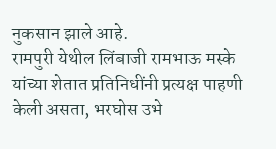नुकसान झाले आहे.
रामपुरी येथील लिंबाजी रामभाऊ मस्के यांच्या शेतात प्रतिनिधींनी प्रत्यक्ष पाहणी केली असता, भरघोस उभे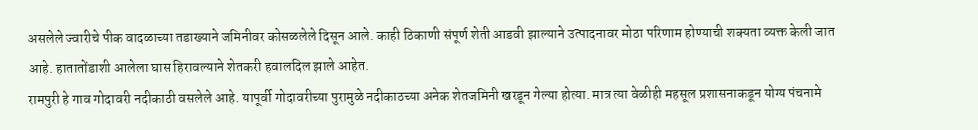असलेले ज्वारीचे पीक वादळाच्या तडाख्याने जमिनीवर कोसळलेले दिसून आले. काही ठिकाणी संपूर्ण शेती आडवी झाल्याने उत्पादनावर मोठा परिणाम होण्याची शक्यता व्यक्त केली जात आहे. हातातोंडाशी आलेला घास हिरावल्याने शेतकरी हवालदिल झाले आहेत.
रामपुरी हे गाव गोदावरी नदीकाठी वसलेले आहे. यापूर्वी गोदावरीच्या पुरामुळे नदीकाठच्या अनेक शेतजमिनी खरडून गेल्या होत्या. मात्र त्या वेळीही महसूल प्रशासनाकडून योग्य पंचनामे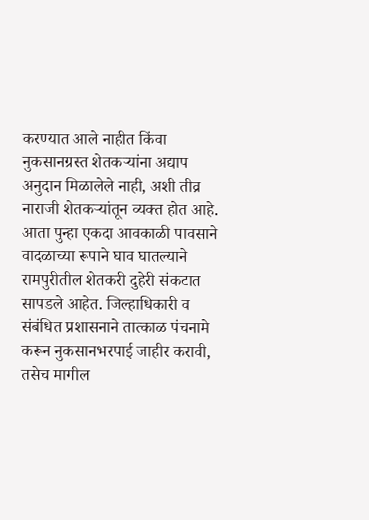करण्यात आले नाहीत किंवा नुकसानग्रस्त शेतकऱ्यांना अद्याप अनुदान मिळालेले नाही, अशी तीव्र नाराजी शेतकऱ्यांतून व्यक्त होत आहे.
आता पुन्हा एकदा आवकाळी पावसाने वादळाच्या रूपाने घाव घातल्याने रामपुरीतील शेतकरी दुहेरी संकटात सापडले आहेत. जिल्हाधिकारी व संबंधित प्रशासनाने तात्काळ पंचनामे करून नुकसानभरपाई जाहीर करावी, तसेच मागील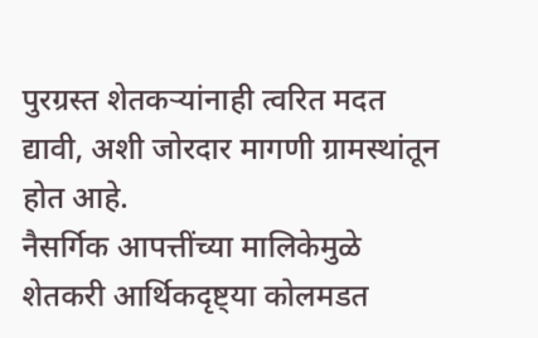पुरग्रस्त शेतकऱ्यांनाही त्वरित मदत द्यावी, अशी जोरदार मागणी ग्रामस्थांतून होत आहे.
नैसर्गिक आपत्तींच्या मालिकेमुळे शेतकरी आर्थिकदृष्ट्या कोलमडत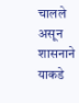चालले असून शासनाने याकडे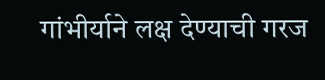गांभीर्याने लक्ष देण्याची गरज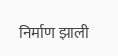निर्माण झाली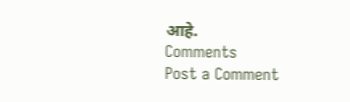आहे.
Comments
Post a Comment